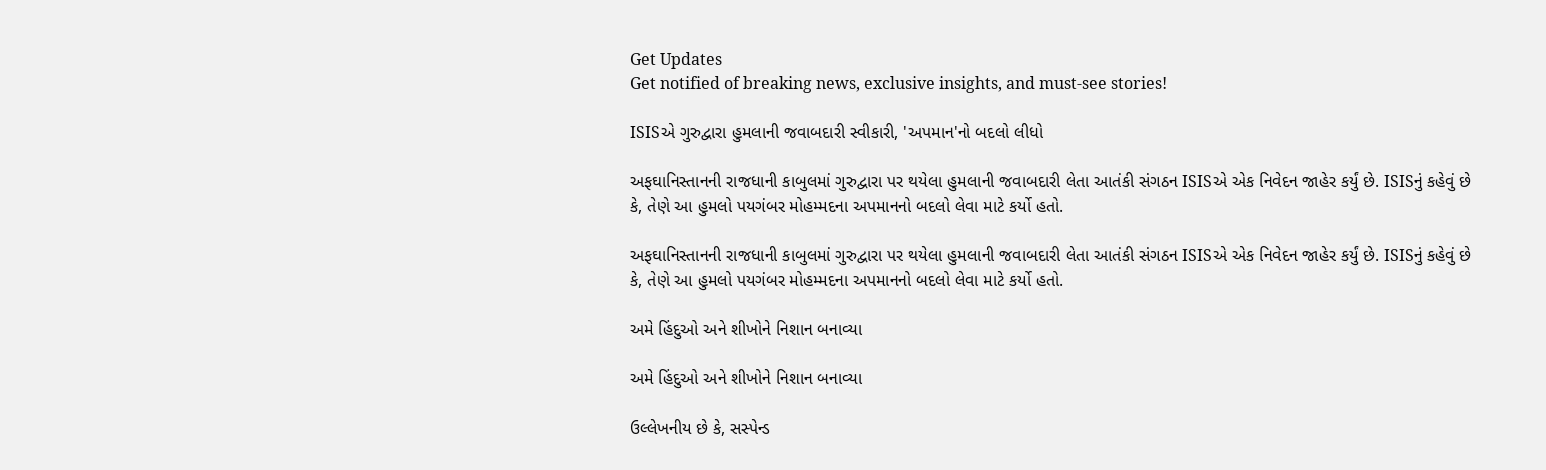Get Updates
Get notified of breaking news, exclusive insights, and must-see stories!

ISISએ ગુરુદ્વારા હુમલાની જવાબદારી સ્વીકારી, 'અપમાન'નો બદલો લીધો

અફઘાનિસ્તાનની રાજધાની કાબુલમાં ગુરુદ્વારા પર થયેલા હુમલાની જવાબદારી લેતા આતંકી સંગઠન ISISએ એક નિવેદન જાહેર કર્યું છે. ISISનું કહેવું છે કે, તેણે આ હુમલો પયગંબર મોહમ્મદના અપમાનનો બદલો લેવા માટે કર્યો હતો.

અફઘાનિસ્તાનની રાજધાની કાબુલમાં ગુરુદ્વારા પર થયેલા હુમલાની જવાબદારી લેતા આતંકી સંગઠન ISISએ એક નિવેદન જાહેર કર્યું છે. ISISનું કહેવું છે કે, તેણે આ હુમલો પયગંબર મોહમ્મદના અપમાનનો બદલો લેવા માટે કર્યો હતો.

અમે હિંદુઓ અને શીખોને નિશાન બનાવ્યા

અમે હિંદુઓ અને શીખોને નિશાન બનાવ્યા

ઉલ્લેખનીય છે કે, સસ્પેન્ડ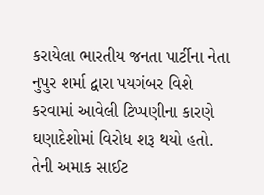કરાયેલા ભારતીય જનતા પાર્ટીના નેતા નુપુર શર્મા દ્વારા પયગંબર વિશે કરવામાં આવેલી ટિપ્પણીના કારણે ઘણાદેશોમાં વિરોધ શરૂ થયો હતો. તેની અમાક સાઈટ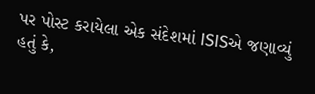પર પોસ્ટ કરાયેલા એક સંદેશમાં ISISએ જણાવ્યું હતું કે,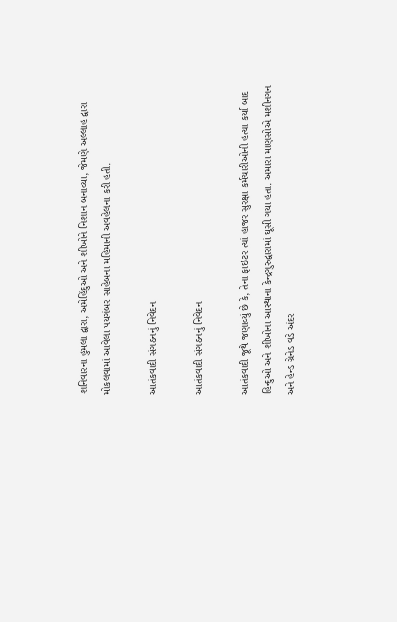શનિવારના હુમલા દ્વારા, અમેહિંદુઓ અને શીખોને નિશાન બનાવ્યા, જેમણે અલ્લાહ દ્વારા મોકલવામાં આવેલા પયગંબર સાહેબના મહિમાની અવહેલના કરી હતી.

આતંકવાદી સંગઠનનું નિવેદન

આતંકવાદી સંગઠનનું નિવેદન

આતંકવાદી જૂથે જણાવ્યું છે કે, તેના ફાઇટર ત્યાં હાજર સુરક્ષા કર્મચારીઓની હત્યા કર્યા બાદ હિન્દુઓ અને શીખોના આસ્થાના કેન્દ્રગુરુદ્વારામાં ઘૂસી ગયા હતા. અમારા માણસોએ મશીનગન અને હેન્ડ ગ્રેનેડ વડે અંદર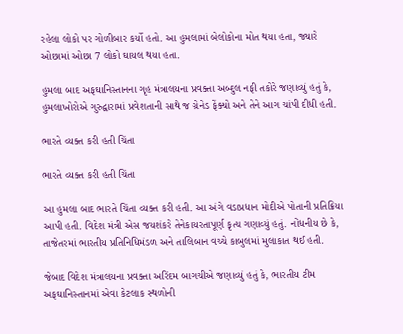રહેલા લોકો પર ગોળીબાર કર્યો હતો. આ હુમલામાં બેલોકોના મોત થયા હતા, જ્યારે ઓછામાં ઓછા 7 લોકો ઘાયલ થયા હતા.

હુમલા બાદ અફઘાનિસ્તાનના ગૃહ મંત્રાલયના પ્રવક્તા અબ્દુલ નફી તકોરે જણાવ્યું હતું કે, હુમલાખોરોએ ગુરુદ્વારામાં પ્રવેશતાની સાથે જ ગ્રેનેડ ફેંક્યો અને તેને આગ ચાંપી દીધી હતી.

ભારતે વ્યક્ત કરી હતી ચિંતા

ભારતે વ્યક્ત કરી હતી ચિંતા

આ હુમલા બાદ ભારતે ચિંતા વ્યક્ત કરી હતી. આ અંગે વડાપ્રધાન મોદીએ પોતાની પ્રતિક્રિયા આપી હતી. વિદેશ મંત્રી એસ જયશંકરે તેનેકાયરતાપૂર્ણ કૃત્ય ગણાવ્યું હતું. નોંધનીય છે કે, તાજેતરમાં ભારતીય પ્રતિનિધિમંડળ અને તાલિબાન વચ્ચે કાબુલમાં મુલાકાત થઈ હતી.

જેબાદ વિદેશ મંત્રાલયના પ્રવક્તા અરિંદમ બાગચીએ જણાવ્યું હતું કે, ભારતીય ટીમ અફઘાનિસ્તાનમાં એવા કેટલાક સ્થળોની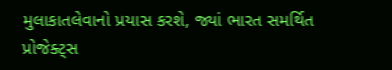મુલાકાતલેવાનો પ્રયાસ કરશે, જ્યાં ભારત સમર્થિત પ્રોજેક્ટ્સ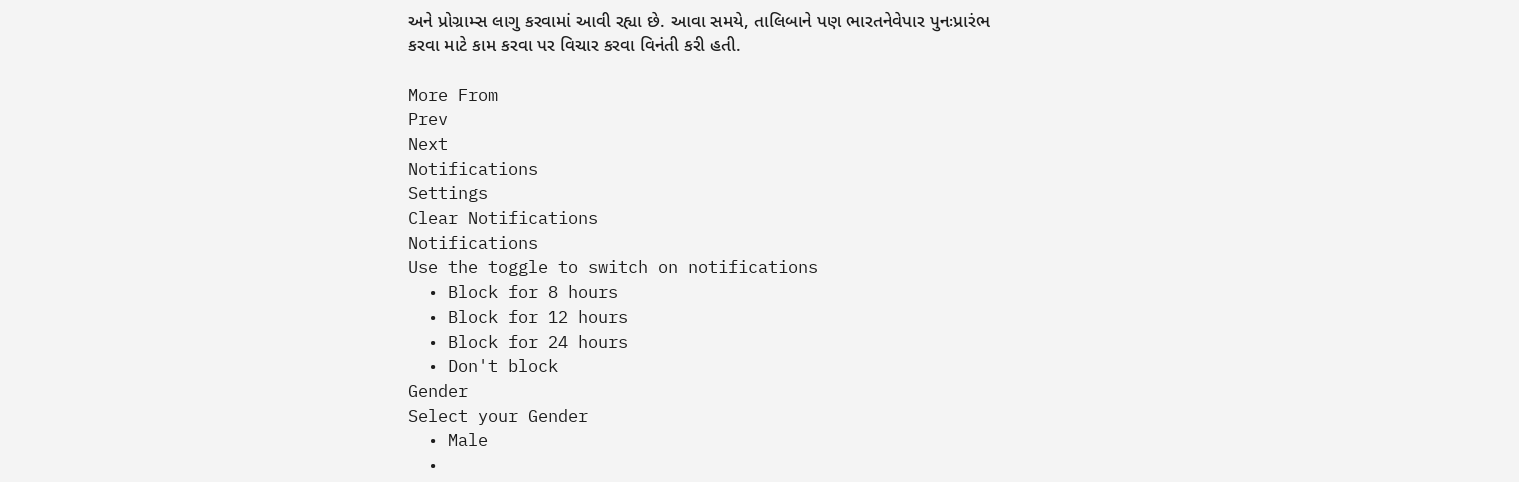અને પ્રોગ્રામ્સ લાગુ કરવામાં આવી રહ્યા છે. આવા સમયે, તાલિબાને પણ ભારતનેવેપાર પુનઃપ્રારંભ કરવા માટે કામ કરવા પર વિચાર કરવા વિનંતી કરી હતી.

More From
Prev
Next
Notifications
Settings
Clear Notifications
Notifications
Use the toggle to switch on notifications
  • Block for 8 hours
  • Block for 12 hours
  • Block for 24 hours
  • Don't block
Gender
Select your Gender
  • Male
  •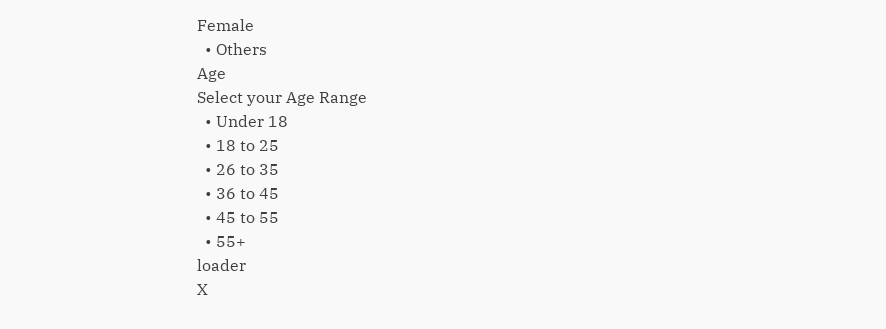Female
  • Others
Age
Select your Age Range
  • Under 18
  • 18 to 25
  • 26 to 35
  • 36 to 45
  • 45 to 55
  • 55+
loader
X